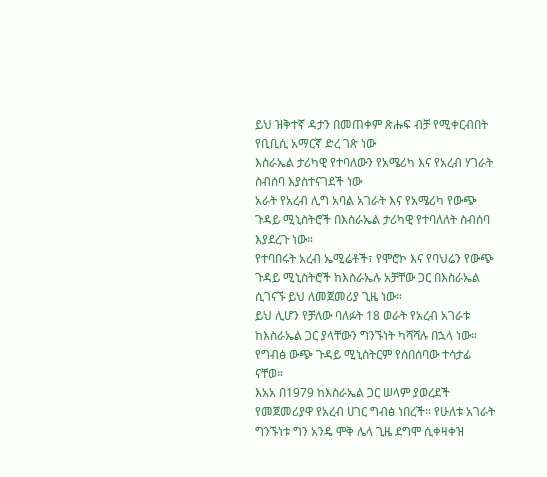ይህ ዝቅተኛ ዳታን በመጠቀም ጽሑፍ ብቻ የሚቀርብበት የቢቢሲ አማርኛ ድረ ገጽ ነው
እስራኤል ታሪካዊ የተባለውን የአሜሪካ እና የአረብ ሃገራት ስብሰባ እያስተናገደች ነው
አራት የአረብ ሊግ አባል አገራት እና የአሜሪካ የውጭ ጉዳይ ሚኒስትሮች በእስራኤል ታሪካዊ የተባለለት ስብሰባ እያደረጉ ነው።
የተባበሩት አረብ ኤሚሬቶች፣ የሞሮኮ እና የባህሬን የውጭ ጉዳይ ሚኒስትሮች ከእስራኤሉ አቻቸው ጋር በእስራኤል ሲገናኙ ይህ ለመጀመሪያ ጊዜ ነው።
ይህ ሊሆን የቻለው ባለፉት 18 ወራት የአረብ አገራቱ ከእስራኤል ጋር ያላቸውን ግንኙነት ካሻሻሉ በኋላ ነው።
የግብፅ ውጭ ጉዳይ ሚኒስትርም የስበሰባው ተሳታፊ ናቸወ።
እአአ በ1979 ከእስራኤል ጋር ሠላም ያወረደች የመጀመሪያዋ የአረብ ሀገር ግብፅ ነበረች። የሁለቱ አገራት ግንኙነቱ ግን አንዴ ሞቅ ሌላ ጊዜ ደግሞ ሲቀዛቀዝ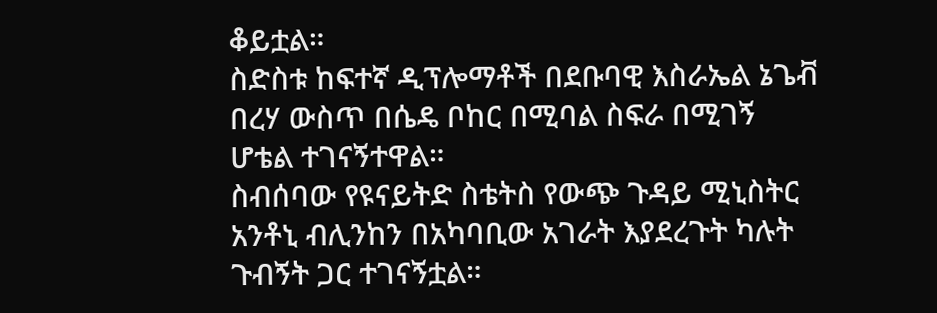ቆይቷል።
ስድስቱ ከፍተኛ ዲፕሎማቶች በደቡባዊ እስራኤል ኔጌቭ በረሃ ውስጥ በሴዴ ቦከር በሚባል ስፍራ በሚገኝ ሆቴል ተገናኝተዋል።
ስብሰባው የዩናይትድ ስቴትስ የውጭ ጉዳይ ሚኒስትር አንቶኒ ብሊንከን በአካባቢው አገራት እያደረጉት ካሉት ጉብኝት ጋር ተገናኝቷል።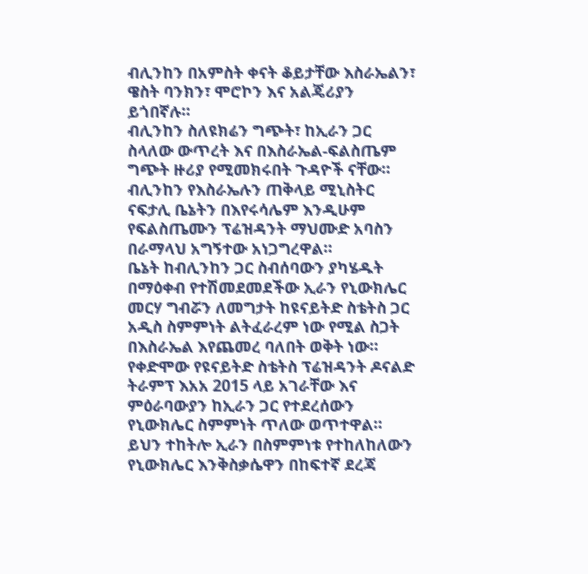ብሊንከን በአምስት ቀናት ቆይታቸው እስራኤልን፣ ዌስት ባንክን፣ ሞሮኮን እና አልጄሪያን ይጎበኛሉ።
ብሊንከን ስለዩክሬን ግጭት፣ ከኢራን ጋር ስላለው ውጥረት እና በእስራኤል-ፍልስጤም ግጭት ዙሪያ የሚመክሩበት ጉዳዮች ናቸው።
ብሊንከን የእስራኤሉን ጠቅላይ ሚኒስትር ናፍታሊ ቤኔትን በእየሩሳሌም እንዲሁም የፍልስጤሙን ፕሬዝዳንት ማህሙድ አባስን በራማላህ አግኝተው አነጋግረዋል።
ቤኔት ከብሊንከን ጋር ስብሰባውን ያካሄዱት በማዕቀብ የተሽመደመደችው ኢራን የኒውክሌር መርሃ ግብሯን ለመግታት ከዩናይትድ ስቴትስ ጋር አዲስ ስምምነት ልትፈራረም ነው የሚል ስጋት በእስራኤል እየጨመረ ባለበት ወቅት ነው።
የቀድሞው የዩናይትድ ስቴትስ ፕሬዝዳንት ዶናልድ ትራምፕ እአአ 2015 ላይ አገራቸው እና ምዕራባውያን ከኢራን ጋር የተደረሰውን የኒውክሌር ስምምነት ጥለው ወጥተዋል።
ይህን ተከትሎ ኢራን በስምምነቱ የተከለከለውን የኒውክሌር እንቅስቃሴዋን በከፍተኛ ደረጃ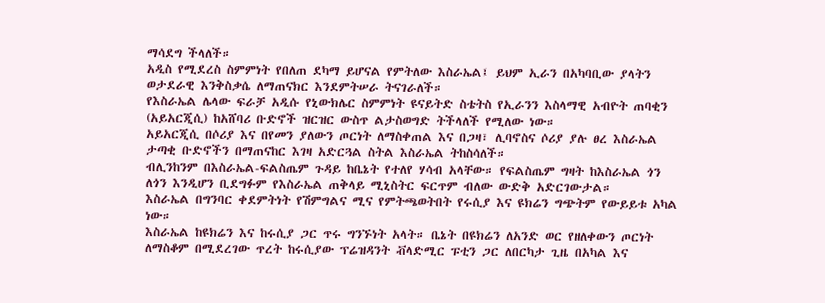ማሳደግ ችላለች።
አዲስ የሚደረስ ስምምነት የበለጠ ደካማ ይሆናል የምትለው እስራኤል፤ ይህም ኢራን በአካባቢው ያላትን ወታደራዊ እንቅስቃሴ ለማጠናክር እንደምትሠራ ትናገራለች።
የእስራኤል ሌላው ፍራቻ አዲሱ የኒውክሌር ስምምነት ዩናይትድ ስቴትስ የኢራንን እስላማዊ አብዮት ጠባቂን (አይአርጂሲ) ከአሸባሪ ቡድኖች ዝርዝር ውስጥ ልታስወግድ ትችላለች የሚለው ነው።
አይአርጂሲ በሶሪያ እና በየመን ያለውን ጦርነት ለማስቀጠል እና በጋዛ፣ ሊባኖስና ሶሪያ ያሉ ፀረ እስራኤል ታጣቂ ቡድኖችን በማጠናከር እገዛ አድርጓል ስትል እስራኤል ትከስሳለች።
ብሊንከንም በእስራኤል-ፍልስጤም ጉዳይ ከቤኔት የተለየ ሃሳብ አላቸው። የፍልስጤም ግዛት ከእስራኤል ጎን ለጎን እንዲሆን ቢደግፉም የእስራኤል ጠቅላይ ሚኒስትር ፍርጥም ብለው ውድቅ አድርገውታል።
እስራኤል በግንባር ቀደምትነት የሽምግልና ሚና የምትጫወትበት የሩሲያ እና ዩክሬን ግጭትም የውይይቱ አካል ነው።
እስራኤል ከዩክሬን እና ከሩሲያ ጋር ጥሩ ግንኙነት አላት። ቤኔት በዩክሬን ለአንድ ወር የዘለቀውን ጦርነት ለማስቆም በሚደረገው ጥረት ከሩሲያው ፕሬዝዳንት ቭላድሚር ፑቲን ጋር ለበርካታ ጊዜ በአካል እና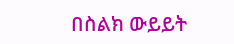በስልክ ውይይት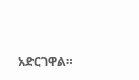አድርገዋል።